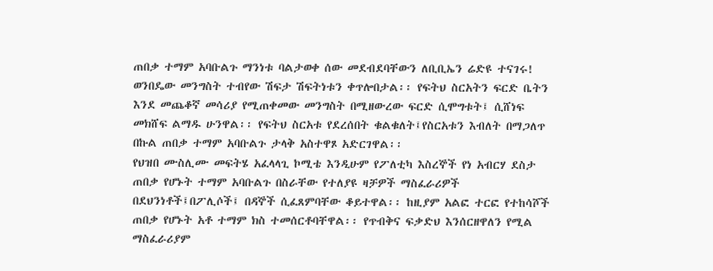ጠበቃ ተማም አባቡልጉ ማንነቱ ባልታወቀ ሰው መደብደባቸውን ለቢቢኤን ሬድዩ ተናገሩ!
ወንበዴው መንግስት ተብየው ሽፍታ ሽፍትነቱን ቀጥሎበታል፡፡ የፍትህ ስርአትን ፍርድ ቤትን እንደ መጨቆኛ መሳሪያ የሚጠቀመው መንግስት በሚዘውረው ፍርድ ሲሞግቱት፤ ሲሸነፍ መክሸፍ ልማዱ ሁንዋል፡፡ የፍትህ ስርአቱ የደረሰበት ቁልቁለት፤የስርአቱን እብለት በማጋለጥ በኩል ጠበቃ ተማም አባቡልጉ ታላቅ አስተዋጾ አድርገዋል፡፡
የህዝበ ሙስሊሙ መፍትሄ አፈላላጊ ኮሚቴ እንዲሁም የፖለቲካ እስረኞች የነ አብርሃ ደስታ ጠበቃ የሆኑት ተማም አባቡልጉ በስራቸው የተለያዩ ዛቻዎች ማስፈራሪዎች በደህንነቶች፤በፖሊሶች፤ በዳኞች ሲፈጸምባቸው ቆይተዋል፡፡ ከዚያም አልፎ ተርፎ የተከሳሾች ጠበቃ የሆኑት አቶ ተማም ክስ ተመሰርቶባቸዋል፡፡ የጥብቅና ፍቃድህ እንሰርዘዋለን የሚል ማስፈራሪያም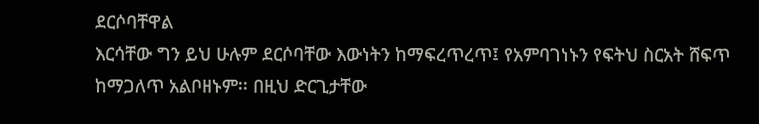ደርሶባቸዋል
እርሳቸው ግን ይህ ሁሉም ደርሶባቸው እውነትን ከማፍረጥረጥ፤ የአምባገነኑን የፍትህ ስርአት ሸፍጥ ከማጋለጥ አልቦዘኑም፡፡ በዚህ ድርጊታቸው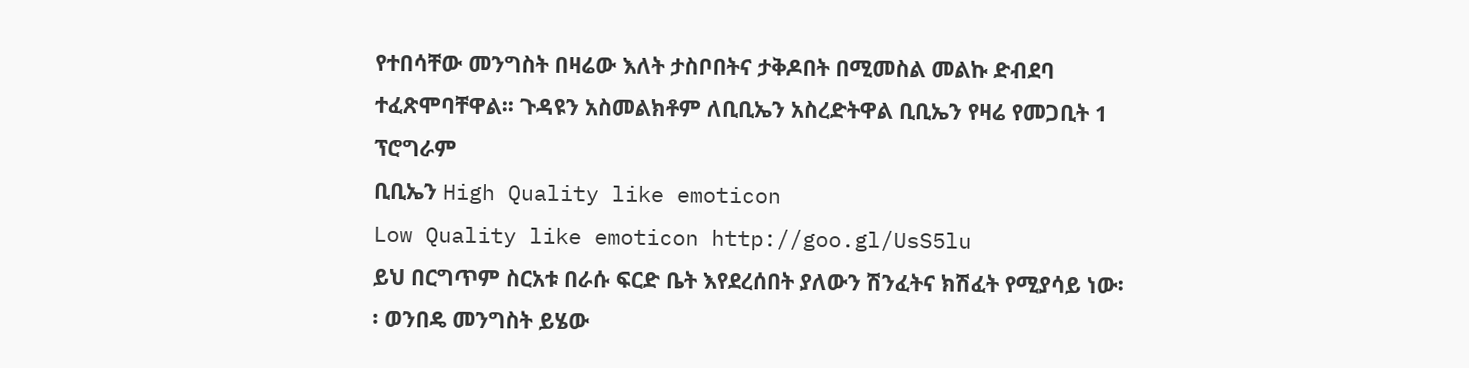የተበሳቸው መንግስት በዛሬው እለት ታስቦበትና ታቅዶበት በሚመስል መልኩ ድብደባ ተፈጽሞባቸዋል፡፡ ጉዳዩን አስመልክቶም ለቢቢኤን አስረድትዋል ቢቢኤን የዛሬ የመጋቢት 1 ፕሮግራም
ቢቢኤን High Quality like emoticon
Low Quality like emoticon http://goo.gl/UsS5lu
ይህ በርግጥም ስርአቱ በራሱ ፍርድ ቤት እየደረሰበት ያለውን ሽንፈትና ክሽፈት የሚያሳይ ነው፡፡ ወንበዴ መንግስት ይሄው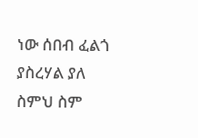ነው ሰበብ ፈልጎ ያስረሃል ያለ ስምህ ስም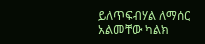ይለጥፍብሃል ለማሰር አልመቸው ካልክ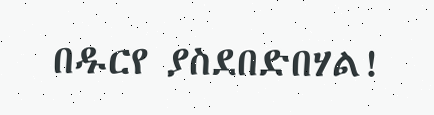በዱርየ ያስደበድበሃል!